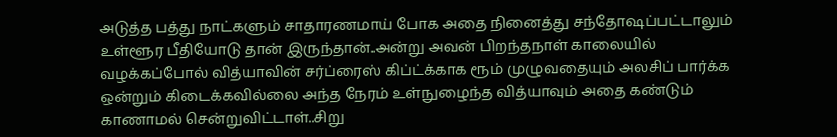அடுத்த பத்து நாட்களும் சாதாரணமாய் போக அதை நினைத்து சந்தோஷப்பட்டாலும் உள்ளூர பீதியோடு தான் இருந்தான்..அன்று அவன் பிறந்தநாள் காலையில் வழக்கப்போல் வித்யாவின் சர்ப்ரைஸ் கிப்ட்க்காக ரூம் முழுவதையும் அலசிப் பார்க்க ஒன்றும் கிடைக்கவில்லை அந்த நேரம் உள்நுழைந்த வித்யாவும் அதை கண்டும் காணாமல் சென்றுவிட்டாள்..சிறு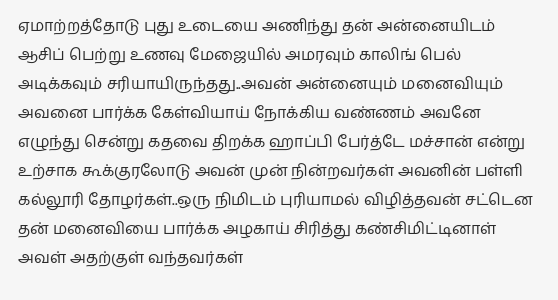ஏமாற்றத்தோடு புது உடையை அணிந்து தன் அன்னையிடம் ஆசிப் பெற்று உணவு மேஜையில் அமரவும் காலிங் பெல் அடிக்கவும் சரியாயிருந்தது..அவன் அன்னையும் மனைவியும் அவனை பார்க்க கேள்வியாய் நோக்கிய வண்ணம் அவனே எழுந்து சென்று கதவை திறக்க ஹாப்பி பேர்த்டே மச்சான் என்று உற்சாக கூக்குரலோடு அவன் முன் நின்றவர்கள் அவனின் பள்ளி கல்லூரி தோழர்கள்..ஒரு நிமிடம் புரியாமல் விழித்தவன் சட்டென தன் மனைவியை பார்க்க அழகாய் சிரித்து கண்சிமிட்டினாள் அவள் அதற்குள் வந்தவர்கள்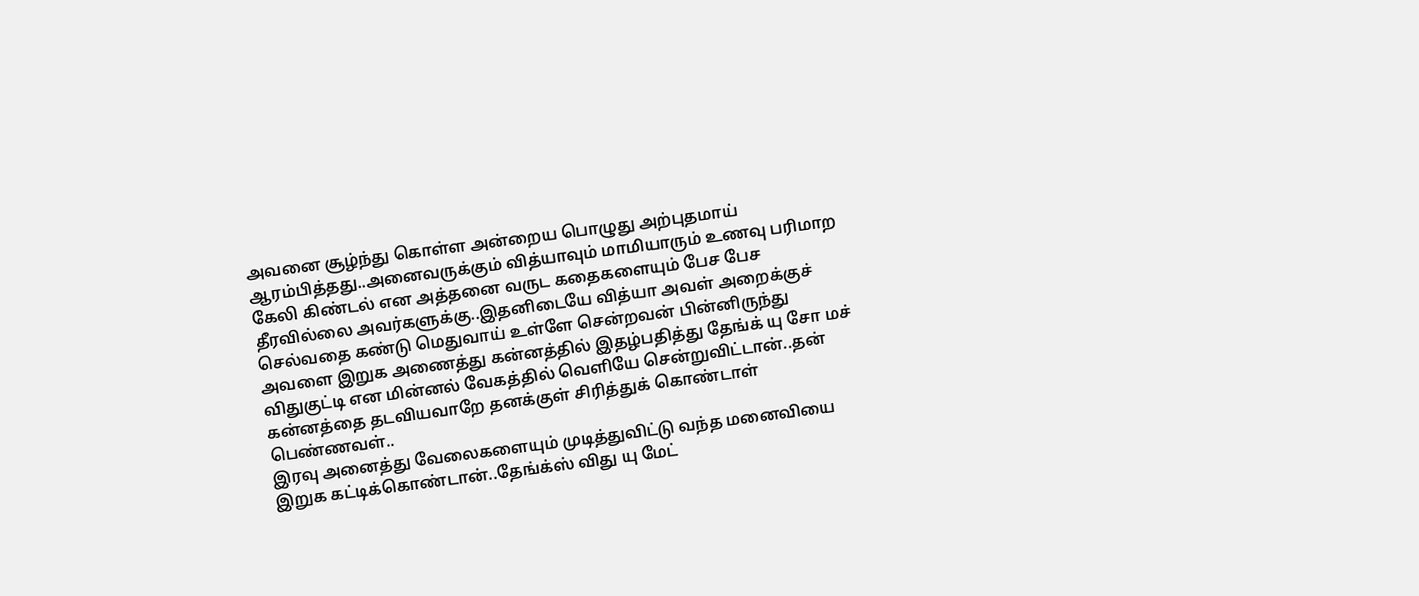அவனை சூழ்ந்து கொள்ள அன்றைய பொழுது அற்புதமாய் ஆரம்பித்தது..அனைவருக்கும் வித்யாவும் மாமியாரும் உணவு பரிமாற கேலி கிண்டல் என அத்தனை வருட கதைகளையும் பேச பேச தீரவில்லை அவர்களுக்கு..இதனிடையே வித்யா அவள் அறைக்குச் செல்வதை கண்டு மெதுவாய் உள்ளே சென்றவன் பின்னிருந்து அவளை இறுக அணைத்து கன்னத்தில் இதழ்பதித்து தேங்க் யு சோ மச் விதுகுட்டி என மின்னல் வேகத்தில் வெளியே சென்றுவிட்டான்..தன் கன்னத்தை தடவியவாறே தனக்குள் சிரித்துக் கொண்டாள் பெண்ணவள்..
இரவு அனைத்து வேலைகளையும் முடித்துவிட்டு வந்த மனைவியை இறுக கட்டிக்கொண்டான்..தேங்க்ஸ் விது யு மேட்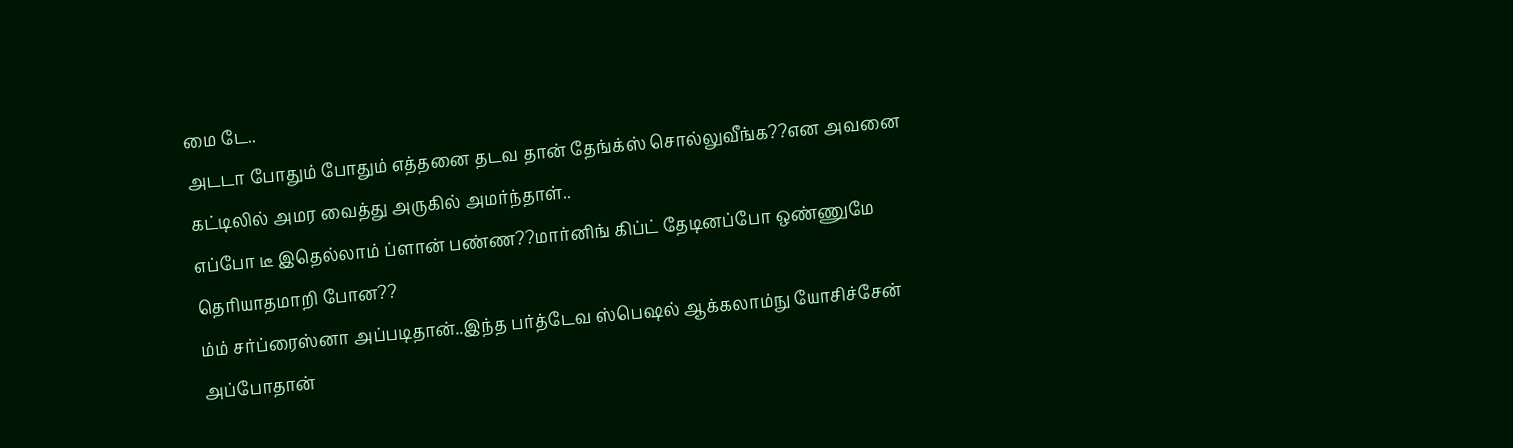மை டே..
அடடா போதும் போதும் எத்தனை தடவ தான் தேங்க்ஸ் சொல்லுவீங்க??என அவனை கட்டிலில் அமர வைத்து அருகில் அமர்ந்தாள்..
எப்போ டீ இதெல்லாம் ப்ளான் பண்ண??மார்னிங் கிப்ட் தேடினப்போ ஒண்ணுமே தெரியாதமாறி போன??
ம்ம் சர்ப்ரைஸ்னா அப்படிதான்..இந்த பர்த்டேவ ஸ்பெஷல் ஆக்கலாம்நு யோசிச்சேன் அப்போதான்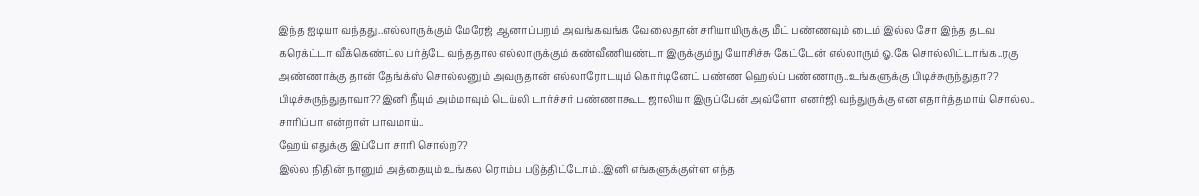இந்த ஐடியா வந்தது..எல்லாருக்கும் மேரேஜ் ஆனாப்பறம் அவங்கவங்க வேலைதான் சரியாயிருக்கு மீட் பண்ணவும் டைம் இல்ல சோ இந்த தடவ கரெக்ட்டா வீக்கெண்ட்ல பர்த்டே வந்ததால எல்லாருக்கும் கண்வீணியண்டா இருக்கும்நு யோசிச்சு கேட்டேன் எல்லாரும் ஓ.கே சொல்லிட்டாங்க..ரகு அண்ணாக்கு தான் தேங்க்ஸ் சொல்லனும் அவருதான் எல்லாரோடயும் கொர்டினேட் பண்ண ஹெல்ப் பண்ணாரு..உங்களுக்கு பிடிச்சுருந்துதா??
பிடிச்சுருந்துதாவா??இனி நீயும் அம்மாவும் டெய்லி டார்ச்சர் பண்ணாகூட ஜாலியா இருப்பேன் அவ்ளோ எனர்ஜி வந்துருக்கு என எதார்த்தமாய் சொல்ல..
சாரிப்பா என்றாள் பாவமாய்..
ஹேய் எதுக்கு இப்போ சாரி சொல்ற??
இல்ல நிதின் நானும் அத்தையும் உங்கல ரொம்ப படுத்திட்டோம்..இனி எங்களுக்குள்ள எந்த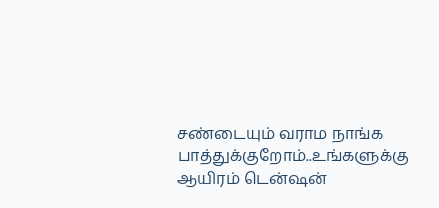சண்டையும் வராம நாங்க பாத்துக்குறோம்..உங்களுக்கு ஆயிரம் டென்ஷன்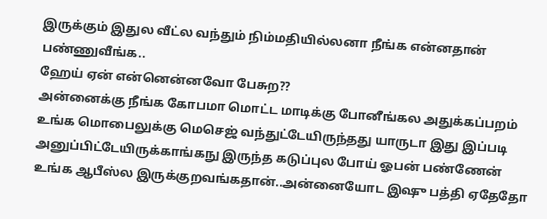இருக்கும் இதுல வீட்ல வந்தும் நிம்மதியில்லனா நீங்க என்னதான் பண்ணுவீங்க..
ஹேய் ஏன் என்னென்னவோ பேசுற??
அன்னைக்கு நீங்க கோபமா மொட்ட மாடிக்கு போனீங்கல அதுக்கப்பறம் உங்க மொபைலுக்கு மெசெஜ் வந்துட்டேயிருந்தது யாருடா இது இப்படி அனுப்பிட்டேயிருக்காங்கநு இருந்த கடுப்புல போய் ஓபன் பண்ணேன் உங்க ஆபீஸ்ல இருக்குறவங்கதான்..அன்னையோட இஷு பத்தி ஏதேதோ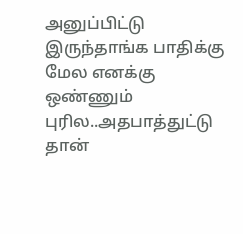அனுப்பிட்டு இருந்தாங்க பாதிக்கு மேல எனக்கு ஒண்ணும் புரில..அதபாத்துட்டு தான்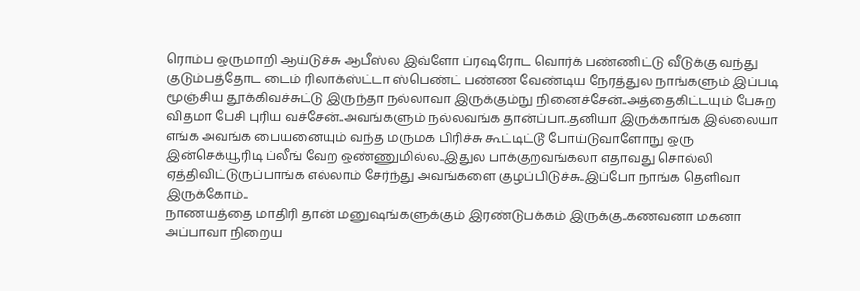ரொம்ப ஒருமாறி ஆய்டுச்சு ஆபீஸ்ல இவ்ளோ ப்ரஷரோட வொர்க் பண்ணிட்டு வீடுக்கு வந்து குடும்பத்தோட டைம் ரிலாக்ஸ்ட்டா ஸ்பெண்ட் பண்ண வேண்டிய நேரத்துல நாங்களும் இப்படி மூஞ்சிய தூக்கிவச்சுட்டு இருந்தா நல்லாவா இருக்கும்நு நினைச்சேன்..அத்தைகிட்டயும் பேசுற விதமா பேசி புரிய வச்சேன்..அவங்களும் நல்லவங்க தான்ப்பா..தனியா இருக்காங்க இல்லையா எங்க அவங்க பையனையும் வந்த மருமக பிரிச்சு கூட்டிட்டூ போய்டுவாளோநு ஒரு இன்செக்யூரிடி ப்லீங் வேற ஒண்ணுமில்ல..இதுல பாக்குறவங்கலா எதாவது சொல்லி ஏத்திவிட்டுருப்பாங்க எல்லாம் சேர்ந்து அவங்களை குழப்பிடுச்சு..இப்போ நாங்க தெளிவா இருக்கோம்..
நாணயத்தை மாதிரி தான் மனுஷங்களுக்கும் இரண்டுபக்கம் இருக்கு..கணவனா மகனா அப்பாவா நிறைய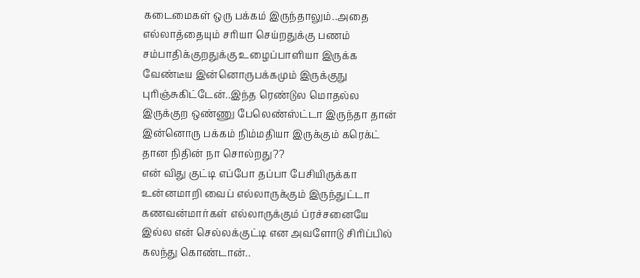கடைமைகள் ஒரு பக்கம் இருந்தாலும்..அதை எல்லாத்தையும் சரியா செய்றதுக்கு பணம் சம்பாதிக்குறதுக்கு உழைப்பாளியா இருக்க வேண்டீய இன்னொருபக்கமும் இருக்குநு புரிஞ்சுகிட்டேன்..இந்த ரெண்டுல மொதல்ல இருக்குற ஒண்ணு பேலெண்ஸ்ட்டா இருந்தா தான் இன்னொரு பக்கம் நிம்மதியா இருக்கும் கரெக்ட் தான நிதின் நா சொல்றது??
என் விது குட்டி எப்போ தப்பா பேசியிருக்கா உன்னமாறி வைப் எல்லாருக்கும் இருந்துட்டா கணவன்மார்கள் எல்லாருக்கும் ப்ரச்சனையே இல்ல என் செல்லக்குட்டி என அவளோடு சிரிப்பில் கலந்து கொண்டான்..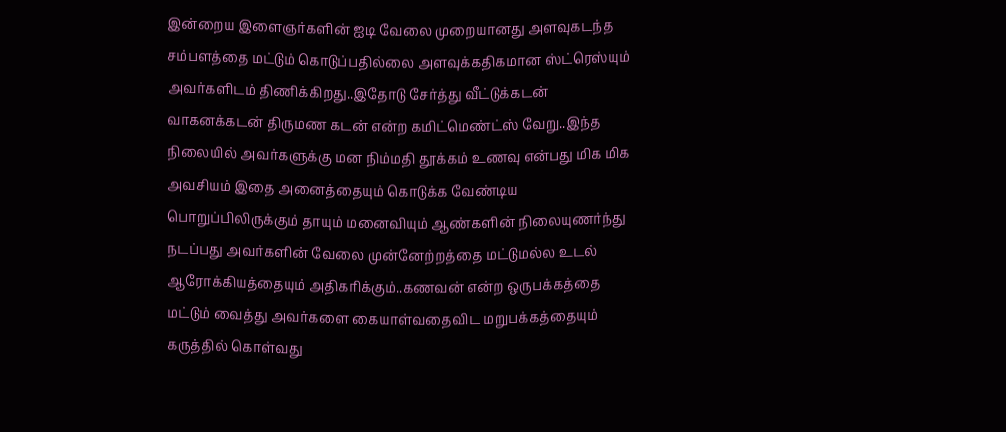இன்றைய இளைஞர்களின் ஐடி வேலை முறையானது அளவுகடந்த சம்பளத்தை மட்டும் கொடுப்பதில்லை அளவுக்கதிகமான ஸ்ட்ரெஸ்யும் அவர்களிடம் திணிக்கிறது..இதோடு சேர்த்து வீட்டுக்கடன் வாகனக்கடன் திருமண கடன் என்ற கமிட்மெண்ட்ஸ் வேறு..இந்த நிலையில் அவர்களுக்கு மன நிம்மதி தூக்கம் உணவு என்பது மிக மிக அவசியம் இதை அனைத்தையும் கொடுக்க வேண்டிய பொறுப்பிலிருக்கும் தாயும் மனைவியும் ஆண்களின் நிலையுணர்ந்து நடப்பது அவர்களின் வேலை முன்னேற்றத்தை மட்டுமல்ல உடல் ஆரோக்கியத்தையும் அதிகரிக்கும்..கணவன் என்ற ஒருபக்கத்தை மட்டும் வைத்து அவர்களை கையாள்வதைவிட மறுபக்கத்தையும் கருத்தில் கொள்வது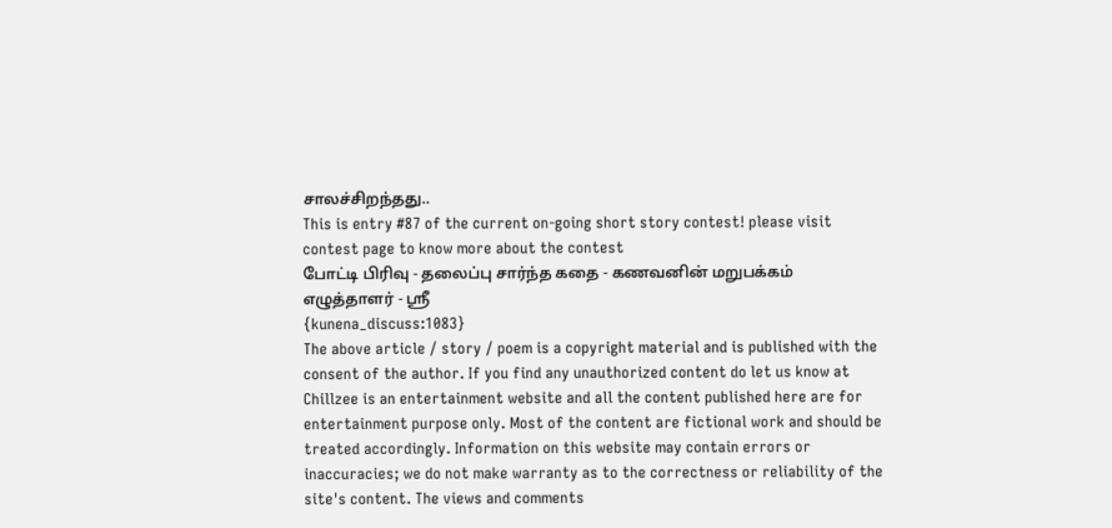சாலச்சிறந்தது..
This is entry #87 of the current on-going short story contest! please visit contest page to know more about the contest
போட்டி பிரிவு - தலைப்பு சார்ந்த கதை - கணவனின் மறுபக்கம்
எழுத்தாளர் - ஸ்ரீ
{kunena_discuss:1083}
The above article / story / poem is a copyright material and is published with the consent of the author. If you find any unauthorized content do let us know at
Chillzee is an entertainment website and all the content published here are for entertainment purpose only. Most of the content are fictional work and should be treated accordingly. Information on this website may contain errors or inaccuracies; we do not make warranty as to the correctness or reliability of the site's content. The views and comments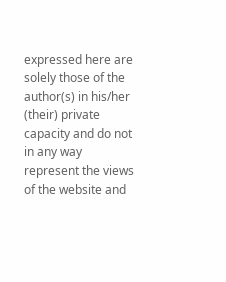expressed here are solely those of the author(s) in his/her (their) private capacity and do not in any way represent the views of the website and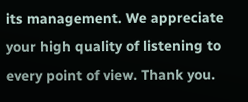its management. We appreciate your high quality of listening to every point of view. Thank you.